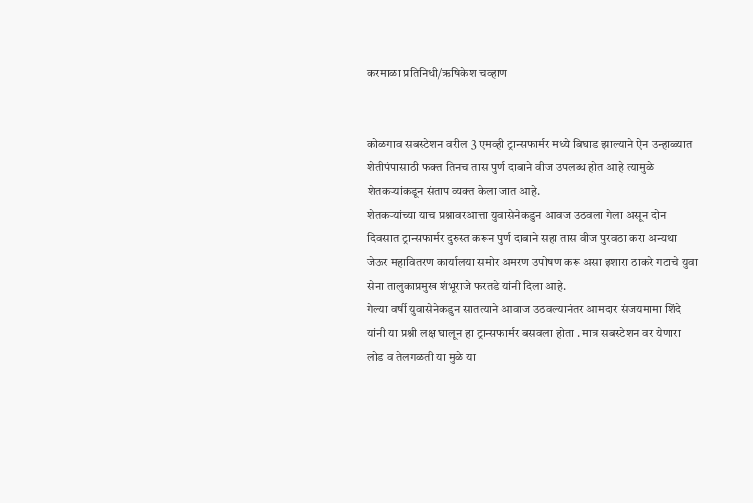करमाळा प्रतिनिधी/ऋषिकेश चव्हाण


कोळगाव सबस्टेशन वरील 3 एमव्ही ट्रान्सफार्मर मध्ये बिघाड झाल्याने ऐन उन्हाळ्यात शेतीपंपासाठी फक्त तिनच तास पुर्ण दाबाने वीज उपलब्ध होत आहे त्यामुळे शेतकऱ्यांकडून संताप व्यक्त केला जात आहे.
शेतकऱ्यांच्या याच प्रश्नावरआत्ता युवासेनेकडुन आवज उठवला गेला असून दोन दिवसात ट्रान्सफार्मर दुरुस्त करून पुर्ण दाबाने सहा तास वीज पुरवठा करा अन्यथा जेऊर महावितरण कार्यालया समोर अमरण उपोषण करू असा इशारा ठाकरे गटाचे युवा सेना तालुकाप्रमुख शंभूराजे फरतडे यांनी दिला आहे.
गेल्या वर्षी युवासेनेकडुन सातत्याने आवाज उठवल्यानंतर आमदार संजयमामा शिंदे यांनी या प्रश्नी लक्ष घालून हा ट्रान्सफार्मर बसवला होता . मात्र सबस्टेशन वर येणारा लोड व तेलगळती या मुळे या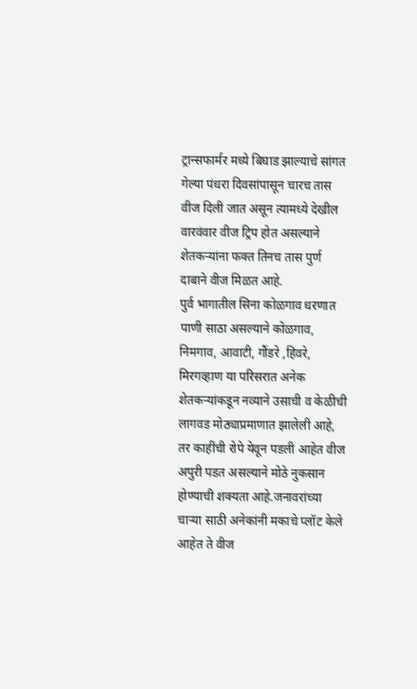ट्रान्सफार्मर मध्ये बिघाड झाल्याचे सांगत गेल्या पंधरा दिवसांपासून चारच तास वीज दिली जात असून त्यामध्ये देखील वारवंवार वीज ट्रिप होत असल्याने शेतकऱ्यांना फक्त तिनच तास पुर्ण दाबाने वीज मिळत आहे.
पुर्व भागातील सिना कोळगाव धरणात पाणी साठा असल्याने कोळगाव, निमगाव, आवाटी, गौंडरे ,हिवरे, मिरगव्हाण या परिसरात अनेक शेतकऱ्यांकडून नव्याने उसाची व केळीची लागवड मोठ्याप्रमाणात झालेली आहे, तर काहींची रोपे येवून पडली आहेत वीज अपुरी पडत असल्याने मोठे नुकसान होण्याची शक्यता आहे.जनावरांच्या चाऱ्या साठी अनेकांनी मकाचे प्लॉट केले आहेत ते वीज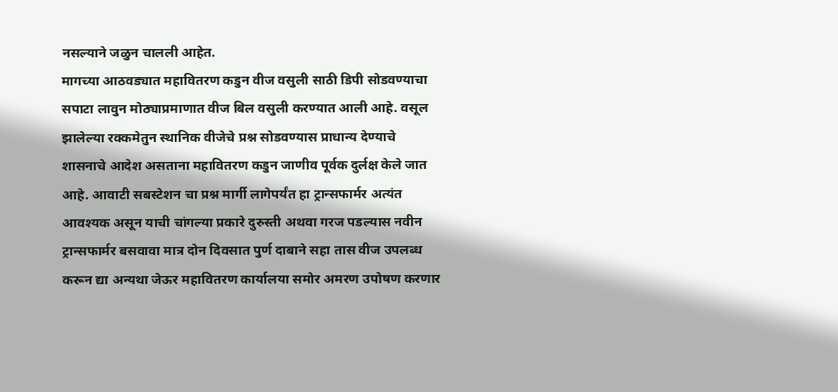नसल्याने जळुन चालली आहेत.
मागच्या आठवड्यात महावितरण कडुन वीज वसुली साठी डिपी सोडवण्याचा सपाटा लावुन मोठ्याप्रमाणात वीज बिल वसुली करण्यात आली आहे. वसूल झालेल्या रक्कमेतुन स्थानिक वीजेचे प्रश्न सोडवण्यास प्राधान्य देण्याचे शासनाचे आदेश असताना महावितरण कडुन जाणीव पूर्वक दुर्लक्ष केले जात आहे. आवाटी सबस्टेशन चा प्रश्न मार्गी लागेपर्यंत हा ट्रान्सफार्मर अत्यंत आवश्यक असून याची चांगल्या प्रकारे दुरुस्ती अथवा गरज पडल्यास नवीन ट्रान्सफार्मर बसवावा मात्र दोन दिवसात पुर्ण दाबाने सहा तास वीज उपलब्ध करून द्या अन्यथा जेऊर महावितरण कार्यालया समोर अमरण उपोषण करणार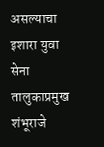असल्याचा इशारा युवा सेना तालुकाप्रमुख शंभूराजे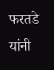फरतडे यांनी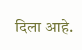दिला आहे.